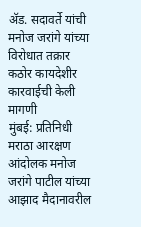ॲड. सदावर्ते यांची मनोज जरांगे यांच्या विरोधात तक्रार
कठोर कायदेशीर कारवाईची केली मागणी
मुंबई: प्रतिनिधी
मराठा आरक्षण आंदोलक मनोज जरांगे पाटील यांच्या आझाद मैदानावरील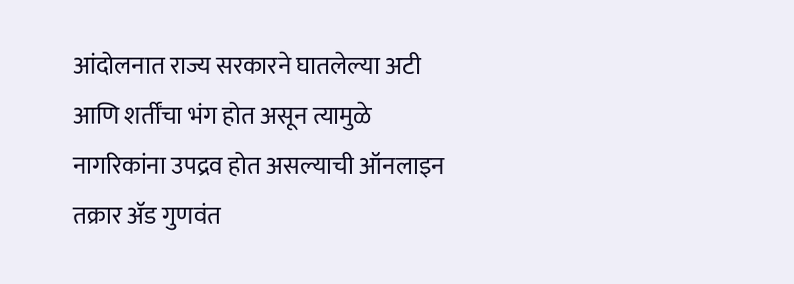आंदोलनात राज्य सरकारने घातलेल्या अटी आणि शर्तींचा भंग होत असून त्यामुळे नागरिकांना उपद्रव होत असल्याची ऑनलाइन तक्रार ॲड गुणवंत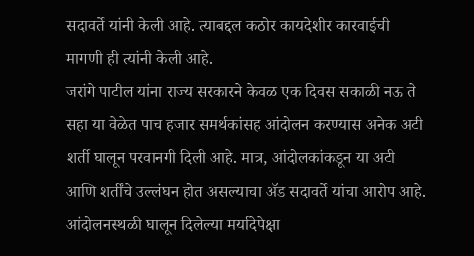सदावर्ते यांनी केली आहे. त्याबद्दल कठोर कायदेशीर कारवाईची मागणी ही त्यांनी केली आहे.
जरांगे पाटील यांना राज्य सरकारने केवळ एक दिवस सकाळी नऊ ते सहा या वेळेत पाच हजार समर्थकांसह आंदोलन करण्यास अनेक अटी शर्ती घालून परवानगी दिली आहे. मात्र, आंदोलकांकडून या अटी आणि शर्तींचे उल्लंघन होत असल्याचा ॲड सदावर्ते यांचा आरोप आहे.
आंदोलनस्थळी घालून दिलेल्या मर्यादेपेक्षा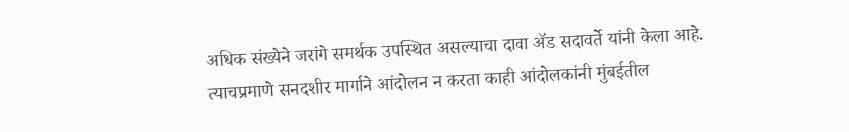अधिक संख्येने जरांगे समर्थक उपस्थित असल्याचा दावा ॲड सदावर्ते यांनी केला आहे. त्याचप्रमाणे सनदशीर मार्गाने आंदोलन न करता काही आंदोलकांनी मुंबईतील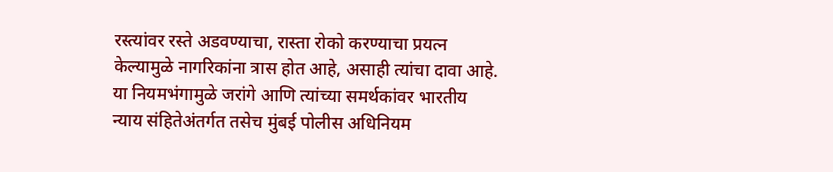रस्त्यांवर रस्ते अडवण्याचा, रास्ता रोको करण्याचा प्रयत्न केल्यामुळे नागरिकांना त्रास होत आहे, असाही त्यांचा दावा आहे.
या नियमभंगामुळे जरांगे आणि त्यांच्या समर्थकांवर भारतीय न्याय संहितेअंतर्गत तसेच मुंबई पोलीस अधिनियम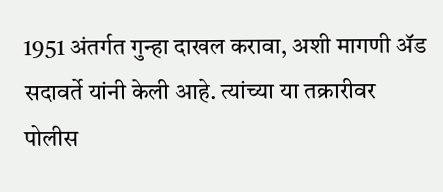1951 अंतर्गत गुन्हा दाखल करावा, अशी मागणी ॲड सदावर्ते यांनी केली आहे. त्यांच्या या तक्रारीवर पोलीस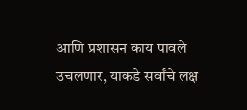आणि प्रशासन काय पावले उचलणार, याकडे सर्वांचे लक्ष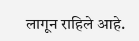लागून राहिले आहे.